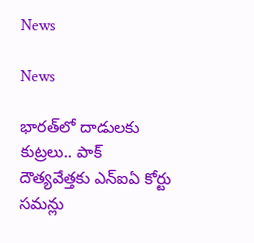News

News

భారత్‌లో దాడులకు కుట్రలు.. పాక్‌ దౌత్యవేత్తకు ఎన్‌ఐఏ కోర్టు సమన్లు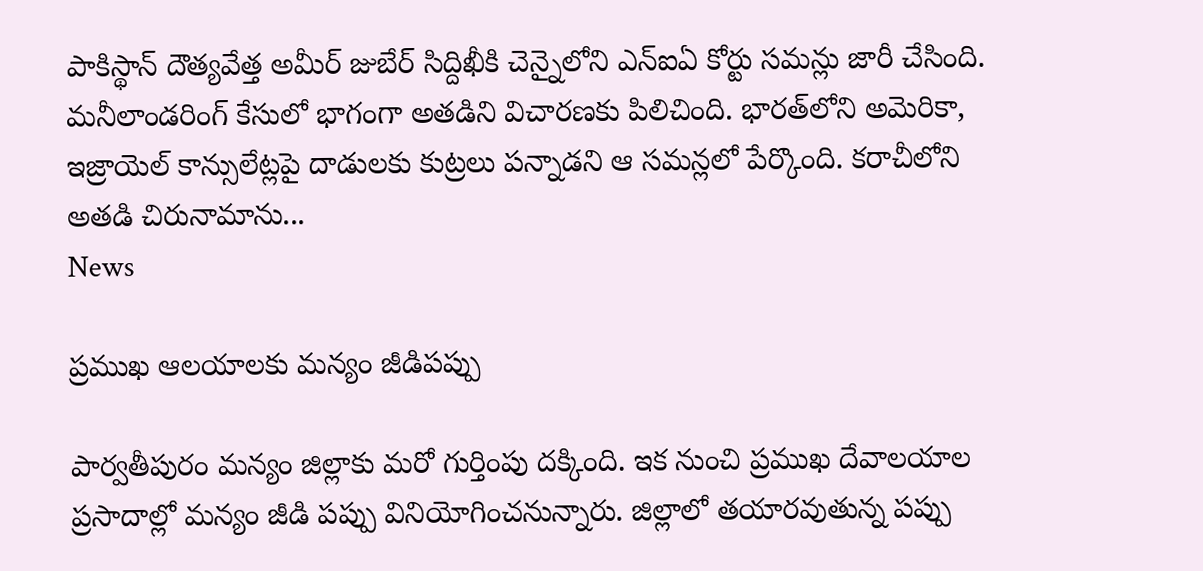పాకిస్థాన్ దౌత్యవేత్త అమీర్‌ జుబేర్ సిద్దిఖీకి చెన్నైలోని ఎన్‌ఐఏ కోర్టు సమన్లు జారీ చేసింది. మనీలాండరింగ్‌ కేసులో భాగంగా అతడిని విచారణకు పిలిచింది. భారత్‌లోని అమెరికా, ఇజ్రాయెల్‌ కాన్సులేట్లపై దాడులకు కుట్రలు పన్నాడని ఆ సమన్లలో పేర్కొంది. కరాచీలోని అతడి చిరునామాను...
News

ప్రముఖ ఆలయాలకు మన్యం జీడిపప్పు

పార్వతీపురం మన్యం జిల్లాకు మరో గుర్తింపు దక్కింది. ఇక నుంచి ప్రముఖ దేవాలయాల ప్రసాదాల్లో మన్యం జీడి పప్పు వినియోగించనున్నారు. జిల్లాలో తయారవుతున్న పప్పు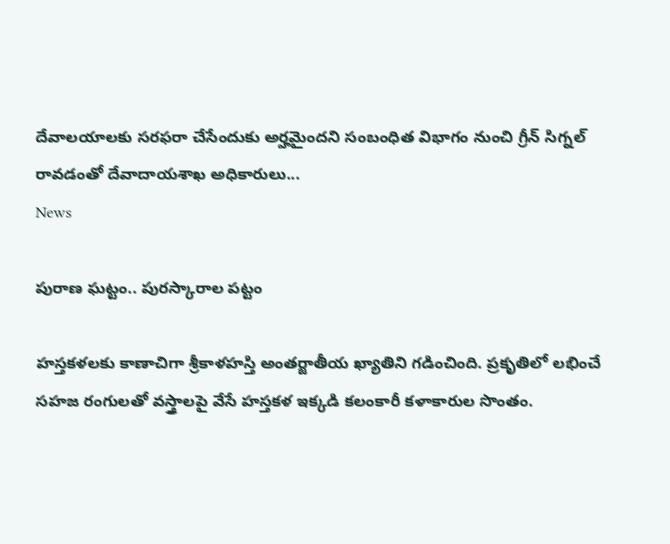దేవాలయాలకు సరఫరా చేసేందుకు అర్హమైందని సంబంధిత విభాగం నుంచి గ్రీన్‌ సిగ్నల్‌ రావడంతో దేవాదాయశాఖ అధికారులు...
News

పురాణ ఘట్టం.. పురస్కారాల పట్టం

హస్తకళలకు కాణాచిగా శ్రీకాళహస్తి అంతర్జాతీయ ఖ్యాతిని గడించింది. ప్రకృతిలో లభించే సహజ రంగులతో వస్త్రాలపై వేసే హస్తకళ ఇక్కడి కలంకారీ కళాకారుల సొంతం.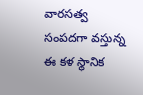వారసత్వ సంపదగా వస్తున్న ఈ కళ స్థానిక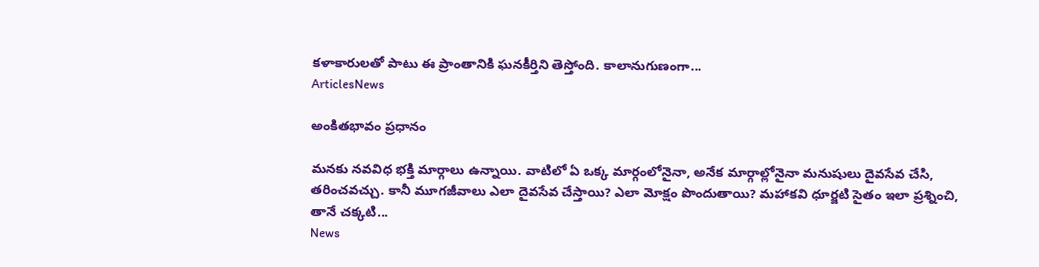కళాకారులతో పాటు ఈ ప్రాంతానికి ఘనకీర్తిని తెస్తోంది. కాలానుగుణంగా...
ArticlesNews

అంకితభావం ప్రధానం

మనకు నవవిధ భక్తి మార్గాలు ఉన్నాయి. వాటిలో ఏ ఒక్క మార్గంలోనైనా, అనేక మార్గాల్లోనైనా మనుషులు దైవసేవ చేసి, తరించవచ్చు. కానీ మూగజీవాలు ఎలా దైవసేవ చేస్తాయి? ఎలా మోక్షం పొందుతాయి? మహాకవి ధూర్జటి సైతం ఇలా ప్రశ్నించి, తానే చక్కటి...
News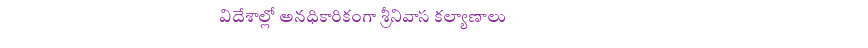విదేశాల్లో అనధికారికంగా శ్రీనివాస కల్యాణాలు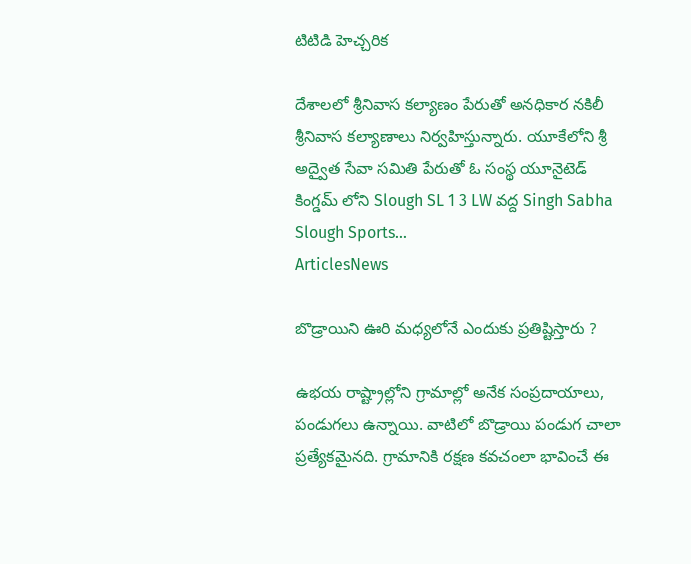టిటిడి హెచ్చరిక

దేశాలలో శ్రీనివాస కల్యాణం పేరుతో అనధికార నకిలీ శ్రీనివాస కల్యాణాలు నిర్వహిస్తున్నారు. యూకేలోని శ్రీ అద్వైత సేవా సమితి పేరుతో ఓ సంస్థ యూనైటెడ్ కింగ్డమ్ లోని Slough SL 1 3 LW వద్ద Singh Sabha Slough Sports...
ArticlesNews

బొడ్రాయిని ఊరి మధ్యలోనే ఎందుకు ప్రతిష్టిస్తారు ?

ఉభయ రాష్ట్రాల్లోని గ్రామాల్లో అనేక సంప్రదాయాలు, పండుగలు ఉన్నాయి. వాటిలో బొడ్రాయి పండుగ చాలా ప్రత్యేకమైనది. గ్రామానికి రక్షణ కవచంలా భావించే ఈ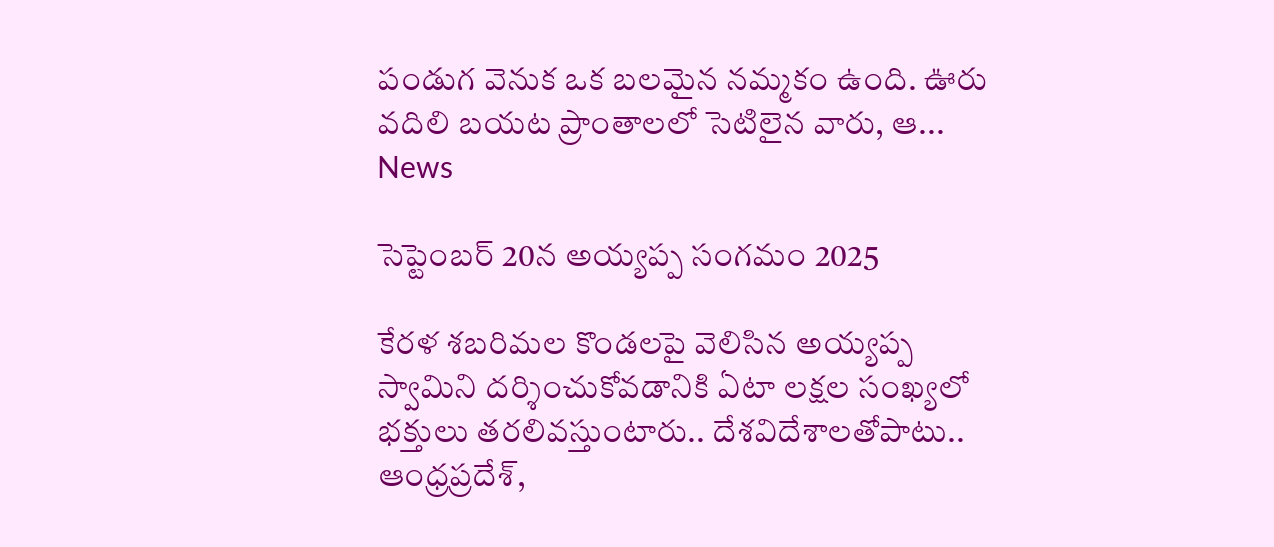పండుగ వెనుక ఒక బలమైన నమ్మకం ఉంది. ఊరు వదిలి బయట ప్రాంతాలలో సెటిలైన వారు, ఆ...
News

సెప్టెంబర్ 20న అయ్యప్ప సంగమం 2025

కేరళ శబరిమల కొండలపై వెలిసిన అయ్యప్ప స్వామిని దర్శించుకోవడానికి ఏటా లక్షల సంఖ్యలో భక్తులు తరలివస్తుంటారు.. దేశవిదేశాలతోపాటు.. ఆంధ్రప్రదేశ్,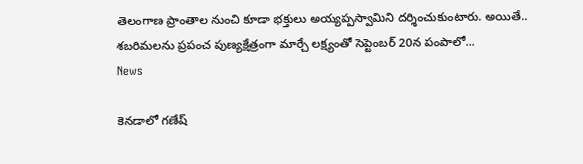తెలంగాణ ప్రాంతాల నుంచి కూడా భక్తులు అయ్యప్పస్వామిని దర్శించుకుంటారు. అయితే.. శబరిమలను ప్రపంచ పుణ్యక్షేత్రంగా మార్చే లక్ష్యంతో సెప్టెంబర్ 20న పంపాలో...
News

కెనడాలో గణేష్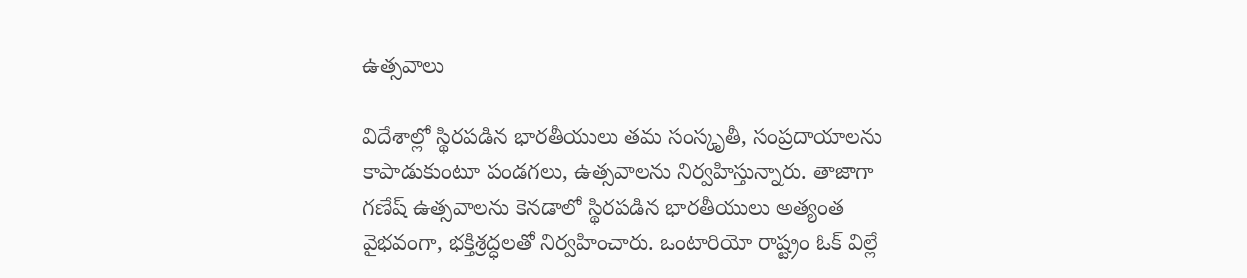ఉత్సవాలు

విదేశాల్లో స్థిరపడిన భారతీయులు తమ సంస్కృతీ, సంప్రదాయాలను కాపాడుకుంటూ పండగలు, ఉత్సవాలను నిర్వహిస్తున్నారు. తాజాగా గణేష్ ఉత్సవాలను కెనడాలో స్థిరపడిన భారతీయులు అత్యంత వైభవంగా, భక్తిశ్రద్ధలతో నిర్వహించారు. ఒంటారియో రాష్ట్రం ఓక్ విల్లే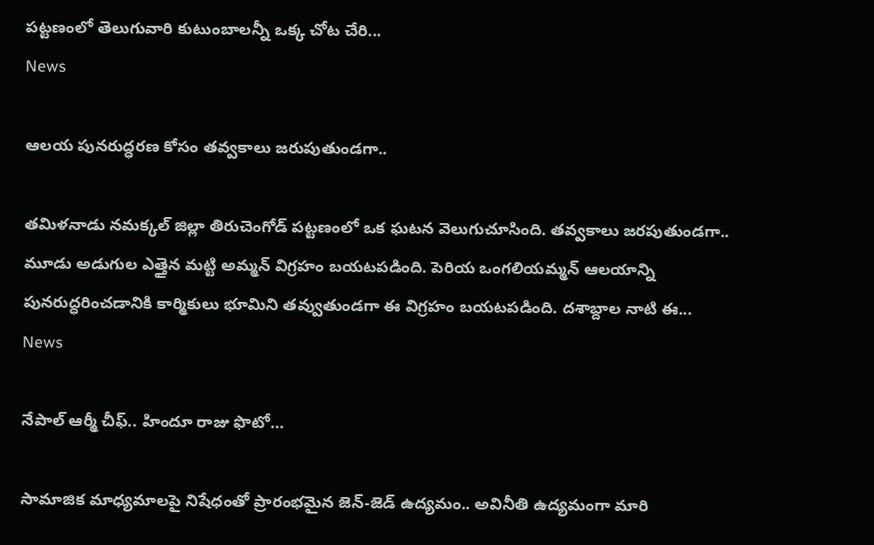పట్టణంలో తెలుగువారి కుటుంబాలన్నీ ఒక్క చోట చేరి...
News

ఆలయ పునరుద్ధరణ కోసం తవ్వకాలు జరుపుతుండగా..

తమిళనాడు నమక్కల్ జిల్లా తిరుచెంగోడ్ పట్టణంలో ఒక ఘటన వెలుగుచూసింది. తవ్వకాలు జరపుతుండగా.. మూడు అడుగుల ఎత్తైన మట్టి అమ్మన్ విగ్రహం బయటపడింది. పెరియ ఒంగలియమ్మన్ ఆలయాన్ని పునరుద్ధరించడానికి కార్మికులు భూమిని తవ్వుతుండగా ఈ విగ్రహం బయటపడింది. దశాబ్దాల నాటి ఈ...
News

నేపాల్ ఆర్మీ చీఫ్.. హిందూ రాజు ఫొటో…

సామాజిక మాధ్యమాలపై నిషేధంతో ప్రారంభమైన జెన్‌-జెడ్‌ ఉద్యమం.. అవినీతి ఉద్యమంగా మారి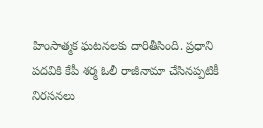హింసాత్మక ఘటనలకు దారితీసింది. ప్రధాని పదవికి కేపీ శర్మ ఓలీ రాజీనామా చేసినప్పటికీ నిరసనలు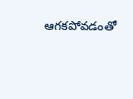ఆగకపోవడంతో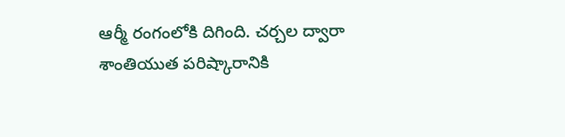ఆర్మీ రంగంలోకి దిగింది. చర్చల ద్వారా శాంతియుత పరిష్కారానికి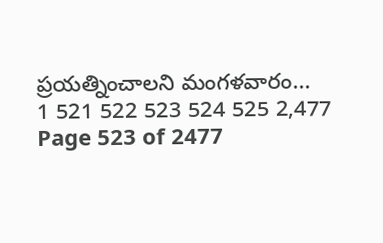ప్రయత్నించాలని మంగళవారం...
1 521 522 523 524 525 2,477
Page 523 of 2477